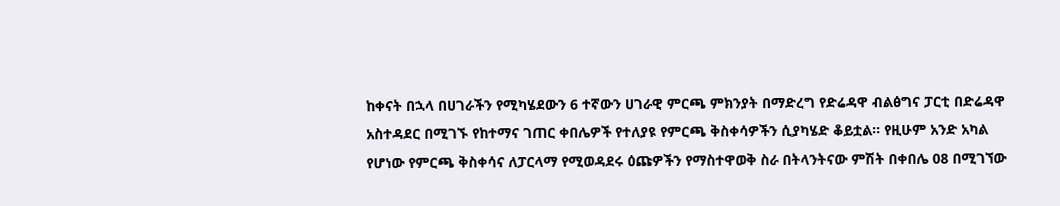ከቀናት በኋላ በሀገራችን የሚካሄደውን 6 ተኛውን ሀገራዊ ምርጫ ምክንያት በማድረግ የድሬዳዋ ብልፅግና ፓርቲ በድሬዳዋ አስተዳደር በሚገኙ የከተማና ገጠር ቀበሌዎች የተለያዩ የምርጫ ቅስቀሳዎችን ሲያካሄድ ቆይቷል፡፡ የዚሁም አንድ አካል የሆነው የምርጫ ቅስቀሳና ለፓርላማ የሚወዳደሩ ዕጩዎችን የማስተዋወቅ ስራ በትላንትናው ምሽት በቀበሌ 08 በሚገኘው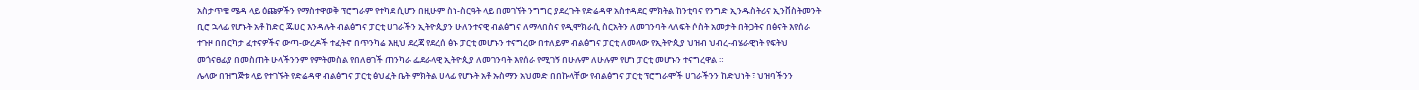አስታጥቄ ሜዳ ላይ ዕጩዎችን የማስተዋወቅ ፕሮግራም የተካደ ሲሆን በዚሁም ስነ-ስርዓት ላይ በመገኘት ንግግር ያደረጉት የድሬዳዋ አስተዳደር ምክትል ከንቲባና የንግድ ኢንዱስትሪና ኢንቨስትመንት ቢሮ ኋላፊ የሆኑት አቶ ከድር ጁሀር እንዳሉት ብልፅግና ፓርቲ ሀገራችን ኢትዮጲያን ሁለንተናዊ ብልፅግና ለማላበስና የዲሞክራሲ ስርአትን ለመገንባት ላለፍት ሶስት አመታት በትጋትና በፅናት እየሰራ ተጉዞ በበርካታ ፈተናዎችና ውጣ-ውረዶች ተፈትኖ በጥንካሬ እዚህ ደረጃ የደረሰ ፅኑ ፓርቲ መሆኑን ተናግረው በተለይም ብልፅግና ፓርቲ ለመላው የኢትዮጲያ ህዝብ ህብረ-ብሄራዊነት የፍትህ መጎናፀፊያ በመስጠት ሁላችንንም የምትመስል የበለፀገች ጠንካራ ፌደራላዊ ኢትዮጲያ ለመገንባት እየሰራ የሚገኝ በሁሉም ለሁሉም የሆነ ፓርቲ መሆኑን ተናግረዋል ።
ሌላው በዝግጅቱ ላይ የተገኙት የድሬዳዋ ብልፅግና ፓርቲ ፅህፈት ቤት ምክትል ሀላፊ የሆኑት አቶ ኡስማን አህመድ በበኩላቸው የብልፅግና ፓርቲ ፕሮግራሞች ሀገራችንን ከድህነት ፣ ህዝባችንን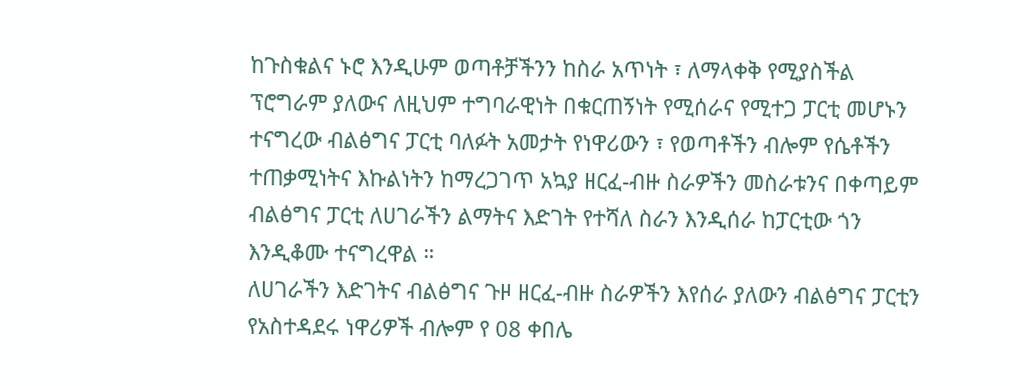ከጉስቁልና ኑሮ እንዲሁም ወጣቶቻችንን ከስራ አጥነት ፣ ለማላቀቅ የሚያስችል ፕሮግራም ያለውና ለዚህም ተግባራዊነት በቁርጠኝነት የሚሰራና የሚተጋ ፓርቲ መሆኑን ተናግረው ብልፅግና ፓርቲ ባለፉት አመታት የነዋሪውን ፣ የወጣቶችን ብሎም የሴቶችን ተጠቃሚነትና እኩልነትን ከማረጋገጥ አኳያ ዘርፈ-ብዙ ስራዎችን መስራቱንና በቀጣይም ብልፅግና ፓርቲ ለሀገራችን ልማትና እድገት የተሻለ ስራን እንዲሰራ ከፓርቲው ጎን እንዲቆሙ ተናግረዋል ።
ለሀገራችን እድገትና ብልፅግና ጉዞ ዘርፈ-ብዙ ስራዎችን እየሰራ ያለውን ብልፅግና ፓርቲን የአስተዳደሩ ነዋሪዎች ብሎም የ 08 ቀበሌ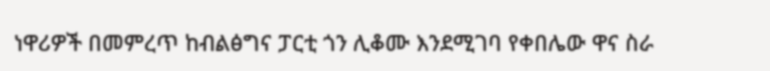ነዋሪዎች በመምረጥ ከብልፅግና ፓርቲ ጎን ሊቆሙ እንደሚገባ የቀበሌው ዋና ስራ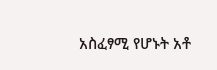አስፈፃሚ የሆኑት አቶ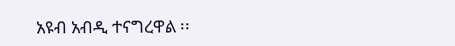አዩብ አብዲ ተናግረዋል ፡፡